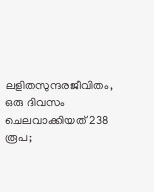ലളിതസുന്ദരജീവിതം, ഒരു ദിവസം ചെലവാക്കിയത് 238 രൂപ;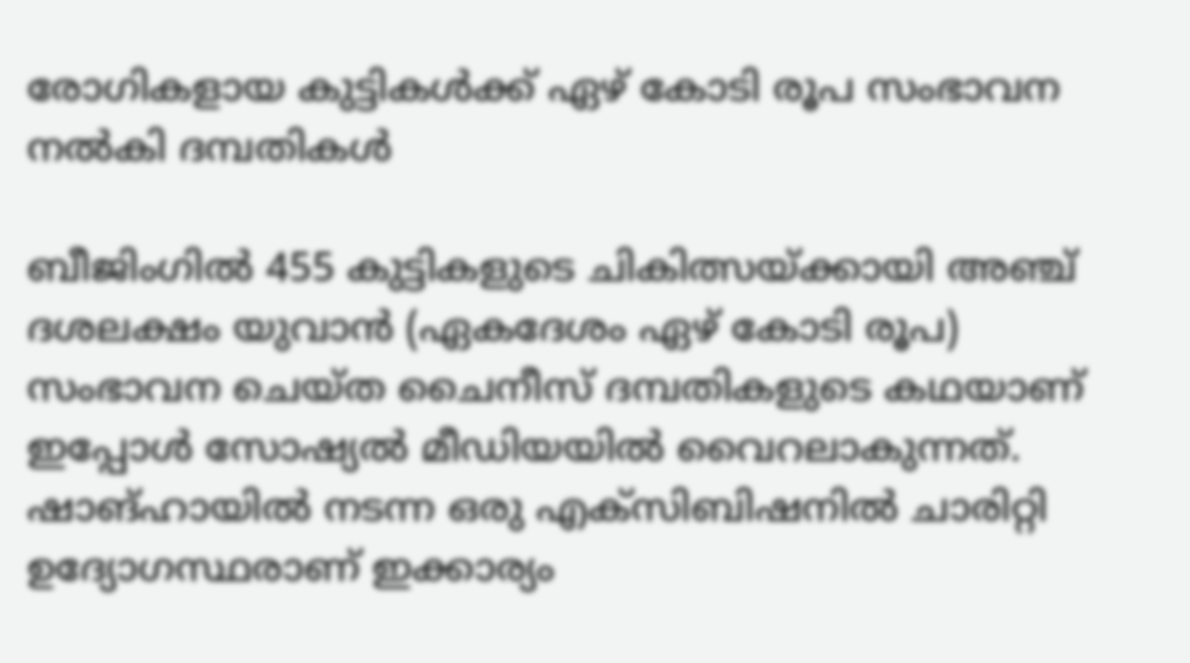രോഗികളായ കുട്ടികൾക്ക് ഏഴ് കോടി രൂപ സംഭാവന നൽകി ദമ്പതികൾ

ബീജിംഗിൽ 455 കുട്ടികളുടെ ചികിത്സയ്‌ക്കായി അഞ്ച് ദശലക്ഷം യുവാൻ (ഏകദേശം ഏഴ് കോടി രൂപ) സംഭാവന ചെയ്ത ചൈനീസ് ദമ്പതികളുടെ കഥയാണ് ഇപ്പോൾ സോഷ്യൽ മീഡിയയിൽ വൈറലാകുന്നത്. ഷാങ്ഹായിൽ നടന്ന ഒരു എക്‌സിബിഷനിൽ ചാരിറ്റി ഉദ്യോഗസ്ഥരാണ് ഇക്കാര്യം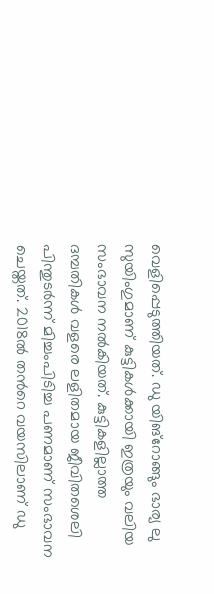വെളിപ്പെടുത്തിയത്. ഡു യിങ്റോങ്ങും ഭാര്യ ലു സുയിംഗുമാണ് കുട്ടികൾക്കായി ഇത്രയും വലിയ സംഭാവന നൽകിയത്. കുട്ടികളില്ലാത്ത ദമ്പതികൾ വളരെ ലളിതമായ ജീവിതശെലി പിന്തുടർന്ന് മിച്ചംപിടിച്ച പണമാണ് സംഭാവന ചെയ്തത്. 2018ൽ തന്‍റെ വയസിലാണ് ഡു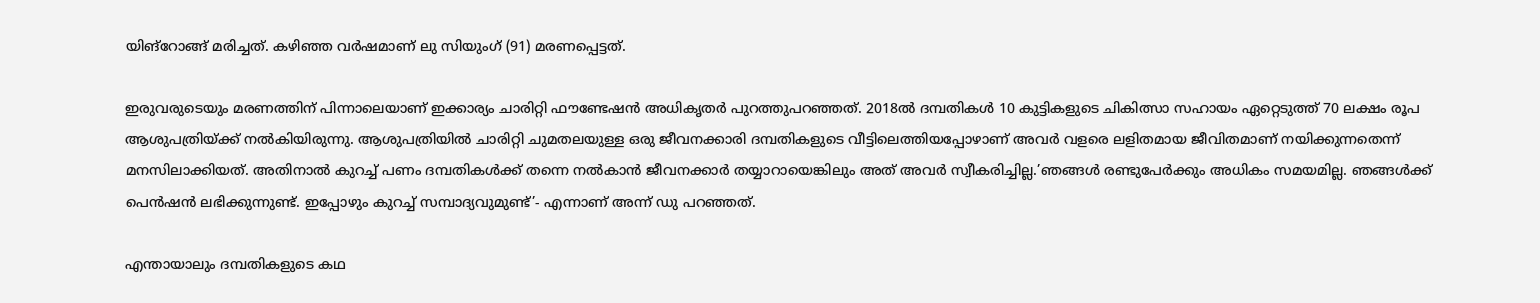യിങ്റോങ്ങ് മരിച്ചത്. കഴിഞ്ഞ വർഷമാണ് ലു സിയുംഗ് (91) മരണപ്പെട്ടത്.

ഇരുവരുടെയും മരണത്തിന് പിന്നാലെയാണ് ഇക്കാര്യം ചാരിറ്റി ഫൗണ്ടേഷൻ അധികൃതർ പുറത്തുപറഞ്ഞത്. 2018ൽ ദമ്പതികൾ 10 കുട്ടികളുടെ ചികിത്സാ സഹായം ഏറ്റെടുത്ത് 70 ലക്ഷം രൂപ ആശുപത്രിയ്ക്ക് നൽകിയിരുന്നു. ആശുപത്രിയിൽ ചാരിറ്റി ചുമതലയുള്ള ഒരു ജീവനക്കാരി ദമ്പതികളുടെ വീട്ടിലെത്തിയപ്പോഴാണ് അവർ വളരെ ലളിതമായ ജീവിതമാണ് നയിക്കുന്നതെന്ന് മനസിലാക്കിയത്. അതിനാൽ കുറച്ച് പണം ദമ്പതികൾക്ക് തന്നെ നൽകാൻ ജീവനക്കാർ തയ്യാറായെങ്കിലും അത് അവർ സ്വീകരിച്ചില്ല.’ഞങ്ങൾ രണ്ടുപേർക്കും അധികം സമയമില്ല. ഞങ്ങൾക്ക് പെൻഷൻ ലഭിക്കുന്നുണ്ട്. ഇപ്പോഴും കുറച്ച് സമ്പാദ്യവുമുണ്ട്’- എന്നാണ് അന്ന് ഡു പറഞ്ഞത്.

എന്തായാലും ദമ്പതികളുടെ കഥ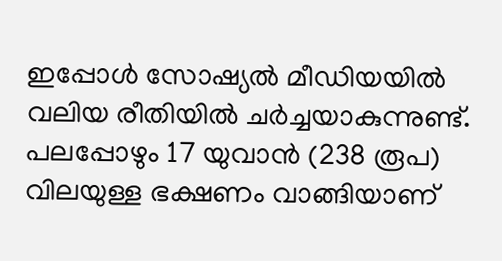ഇപ്പോൾ സോഷ്യൽ മീഡിയയിൽ വലിയ രീതിയിൽ ചർച്ചയാകുന്നുണ്ട്. പലപ്പോഴും 17 യുവാൻ (238 രൂപ) വിലയുള്ള ഭക്ഷണം വാങ്ങിയാണ്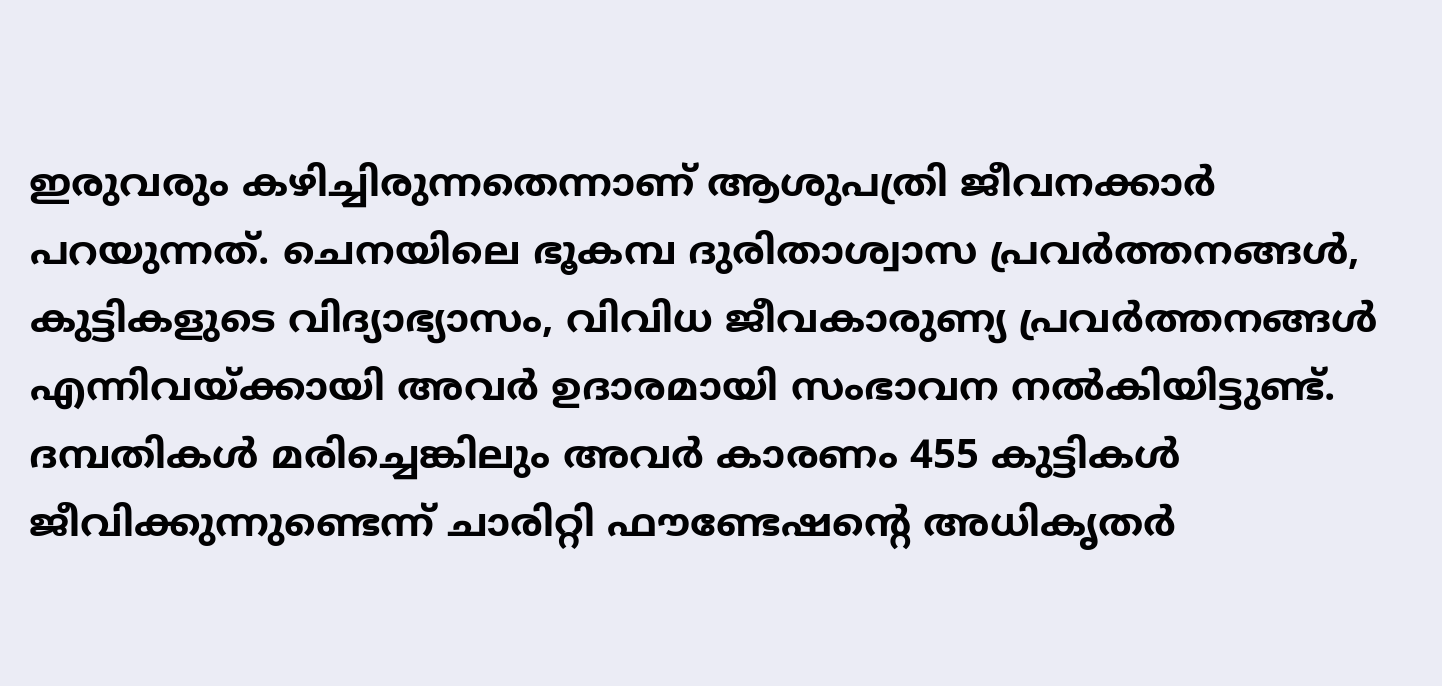ഇരുവരും കഴിച്ചിരുന്നതെന്നാണ് ആശുപത്രി ജീവനക്കാർ പറയുന്നത്. ചെനയിലെ ഭൂകമ്പ ദുരിതാശ്വാസ പ്രവർത്തനങ്ങൾ, കുട്ടികളുടെ വിദ്യാഭ്യാസം, വിവിധ ജീവകാരുണ്യ പ്രവർത്തനങ്ങൾ എന്നിവയ്ക്കായി അവർ ഉദാരമായി സംഭാവന നൽകിയിട്ടുണ്ട്. ദമ്പതികൾ മരിച്ചെങ്കിലും അവർ കാരണം 455 കുട്ടികൾ ജീവിക്കുന്നുണ്ടെന്ന് ചാരിറ്റി ഫൗണ്ടേഷന്റെ അധികൃതർ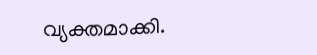വ്യക്തമാക്കി.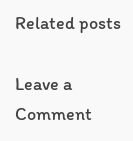Related posts

Leave a Comment